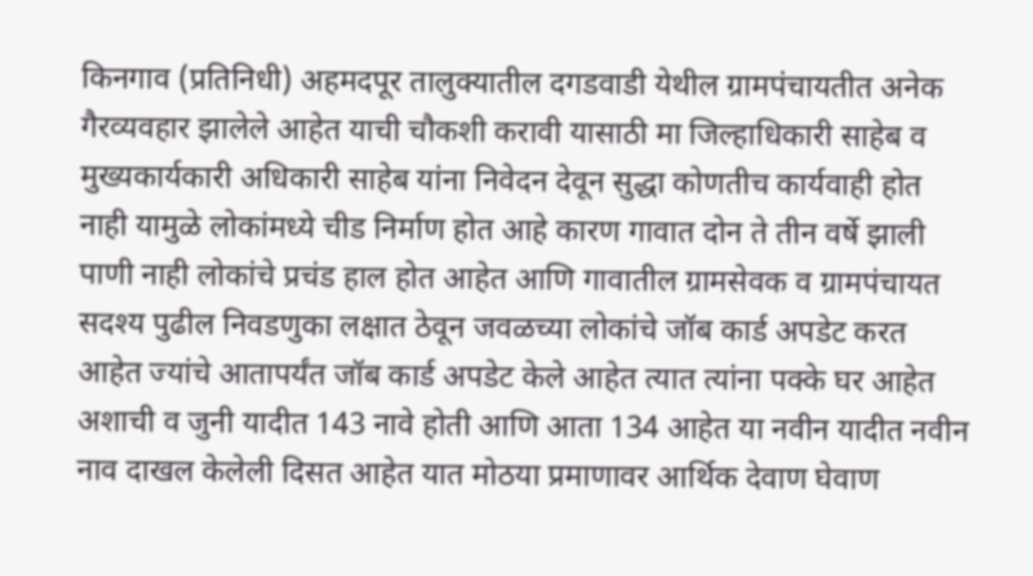किनगाव (प्रतिनिधी) अहमदपूर तालुक्यातील दगडवाडी येथील ग्रामपंचायतीत अनेक गैरव्यवहार झालेले आहेत याची चौकशी करावी यासाठी मा जिल्हाधिकारी साहेब व मुख्यकार्यकारी अधिकारी साहेब यांना निवेदन देवून सुद्धा कोणतीच कार्यवाही होत नाही यामुळे लोकांमध्ये चीड निर्माण होत आहे कारण गावात दोन ते तीन वर्षे झाली पाणी नाही लोकांचे प्रचंड हाल होत आहेत आणि गावातील ग्रामसेवक व ग्रामपंचायत सदश्य पुढील निवडणुका लक्षात ठेवून जवळच्या लोकांचे जॉब कार्ड अपडेट करत आहेत ज्यांचे आतापर्यंत जॉब कार्ड अपडेट केले आहेत त्यात त्यांना पक्के घर आहेत अशाची व जुनी यादीत 143 नावे होती आणि आता 134 आहेत या नवीन यादीत नवीन नाव दाखल केलेली दिसत आहेत यात मोठया प्रमाणावर आर्थिक देवाण घेवाण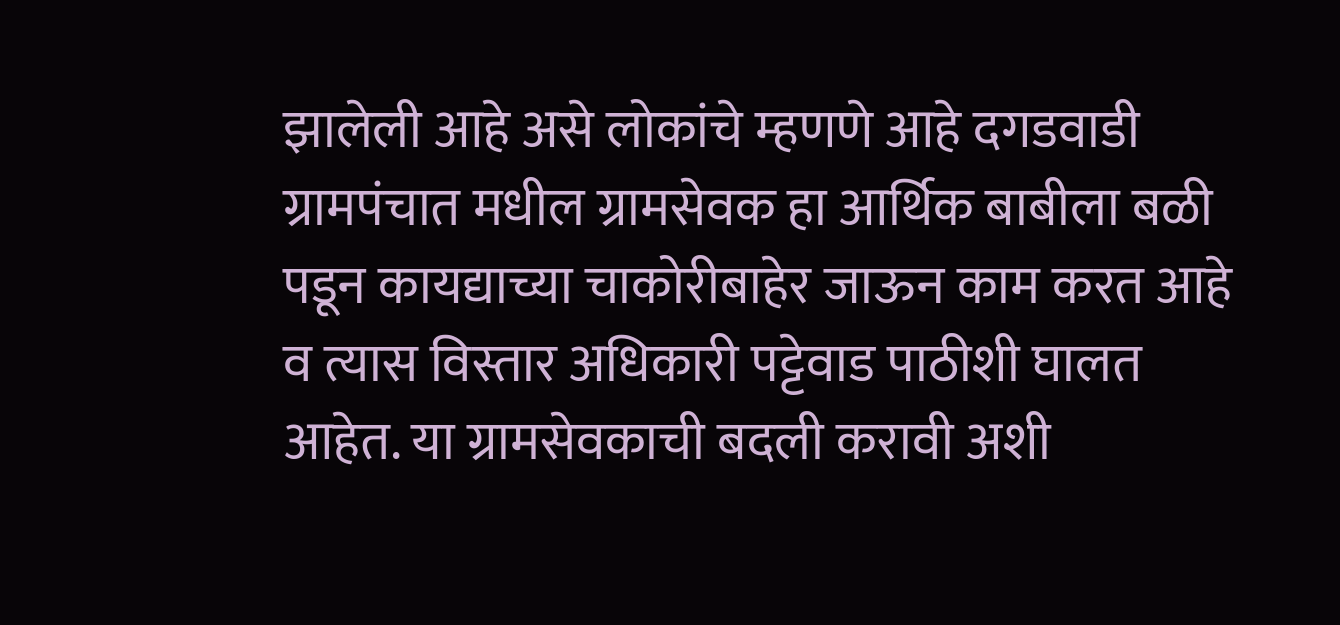झालेली आहे असे लोकांचे म्हणणे आहे दगडवाडी ग्रामपंचात मधील ग्रामसेवक हा आर्थिक बाबीला बळी पडून कायद्याच्या चाकोरीबाहेर जाऊन काम करत आहे व त्यास विस्तार अधिकारी पट्टेवाड पाठीशी घालत आहेत. या ग्रामसेवकाची बदली करावी अशी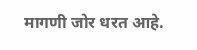मागणी जोर धरत आहे.